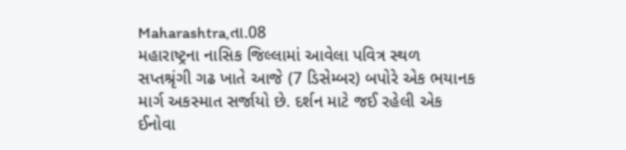Maharashtra,તા.08
મહારાષ્ટ્રના નાસિક જિલ્લામાં આવેલા પવિત્ર સ્થળ સપ્તશ્રૃંગી ગઢ ખાતે આજે (7 ડિસેમ્બર) બપોરે એક ભયાનક માર્ગ અકસ્માત સર્જાયો છે. દર્શન માટે જઈ રહેલી એક ઈનોવા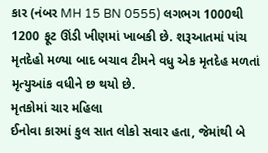કાર (નંબર MH 15 BN 0555) લગભગ 1000થી 1200 ફૂટ ઊંડી ખીણમાં ખાબકી છે. શરૂઆતમાં પાંચ મૃતદેહો મળ્યા બાદ બચાવ ટીમને વધુ એક મૃતદેહ મળતાં મૃત્યુઆંક વધીને છ થયો છે.
મૃતકોમાં ચાર મહિલા
ઈનોવા કારમાં કુલ સાત લોકો સવાર હતા, જેમાંથી બે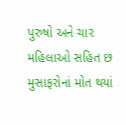પુરુષો અને ચાર મહિલાઓ સહિત છ મુસાફરોનાં મોત થયાં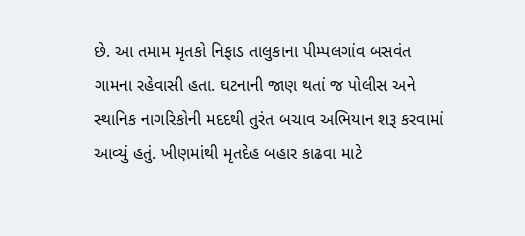છે. આ તમામ મૃતકો નિફાડ તાલુકાના પીમ્પલગાંવ બસવંત ગામના રહેવાસી હતા. ઘટનાની જાણ થતાં જ પોલીસ અને સ્થાનિક નાગરિકોની મદદથી તુરંત બચાવ અભિયાન શરૂ કરવામાં આવ્યું હતું. ખીણમાંથી મૃતદેહ બહાર કાઢવા માટે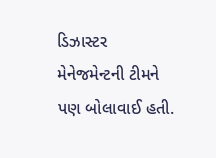ડિઝાસ્ટર મેનેજમેન્ટની ટીમને પણ બોલાવાઈ હતી.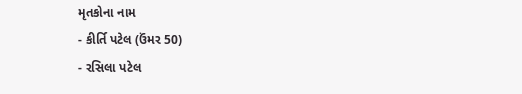મૃતકોના નામ
- કીર્તિ પટેલ (ઉંમર 50)
- રસિલા પટેલ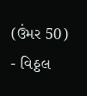(ઉંમર 50)
- વિઠ્ઠલ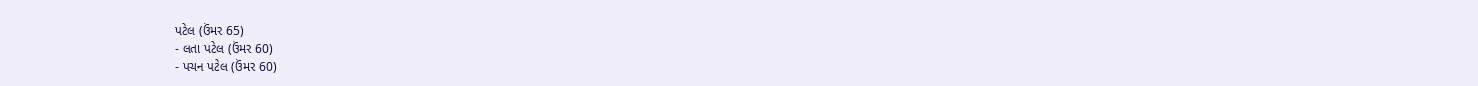પટેલ (ઉંમર 65)
- લતા પટેલ (ઉંમર 60)
- પચન પટેલ (ઉંમર 60)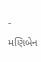- મણિબેન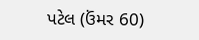પટેલ (ઉંમર 60)